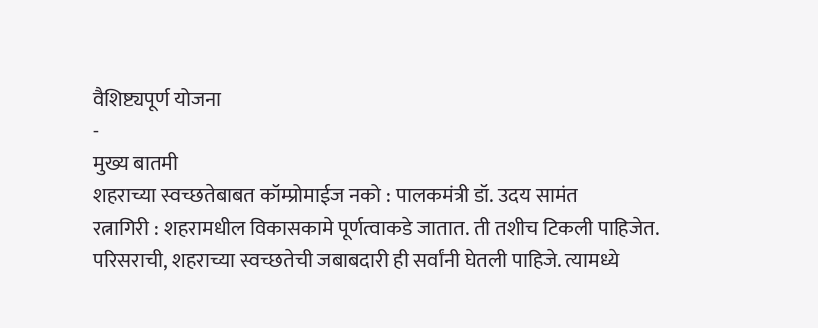वैशिष्ट्यपूर्ण योजना
-
मुख्य बातमी
शहराच्या स्वच्छतेबाबत कॉम्प्रोमाईज नको : पालकमंत्री डॉ. उदय सामंत
रत्नागिरी : शहरामधील विकासकामे पूर्णत्वाकडे जातात. ती तशीच टिकली पाहिजेत. परिसराची, शहराच्या स्वच्छतेची जबाबदारी ही सर्वांनी घेतली पाहिजे. त्यामध्ये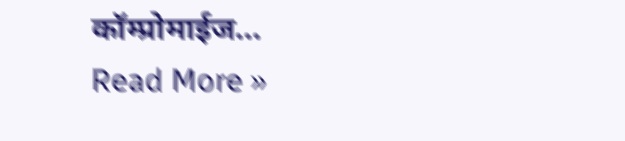कॉम्प्रोमाईज…
Read More »